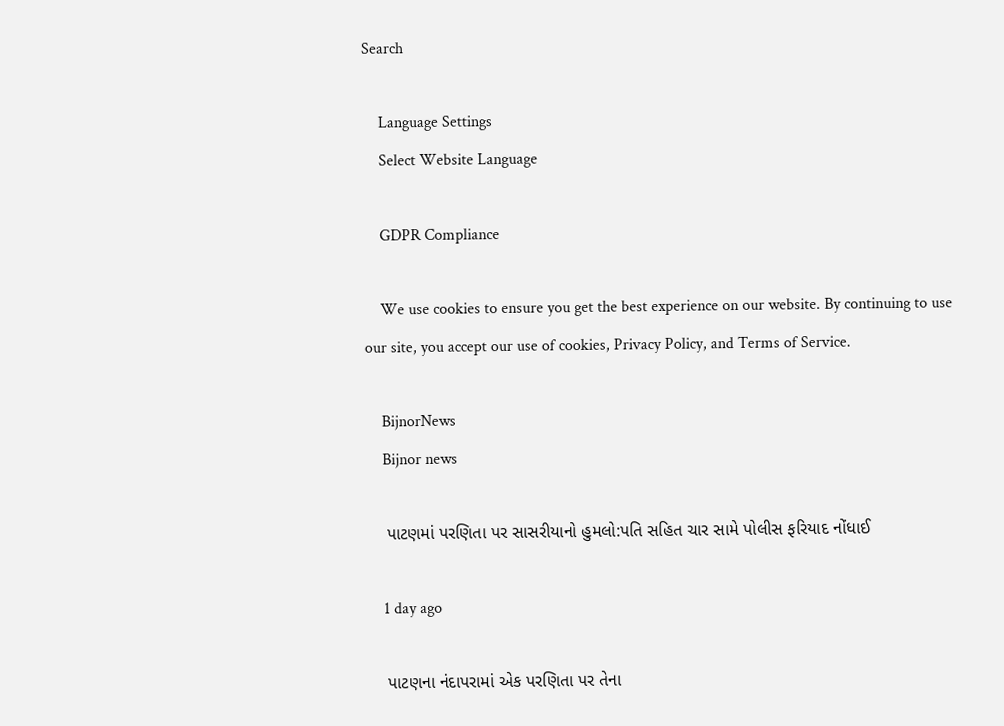Search

    Language Settings
    Select Website Language

    GDPR Compliance

    We use cookies to ensure you get the best experience on our website. By continuing to use our site, you accept our use of cookies, Privacy Policy, and Terms of Service.

    BijnorNews
    Bijnor news

    પાટણમાં પરણિતા પર સાસરીયાનો હુમલો:પતિ સહિત ચાર સામે પોલીસ ફરિયાદ નોંધાઈ

    1 day ago

    પાટણના નંદાપરામાં એક પરણિતા પર તેના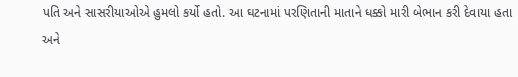પતિ અને સાસરીયાઓએ હુમલો કર્યો હતો. આ ઘટનામાં પરણિતાની માતાને ધક્કો મારી બેભાન કરી દેવાયા હતા અને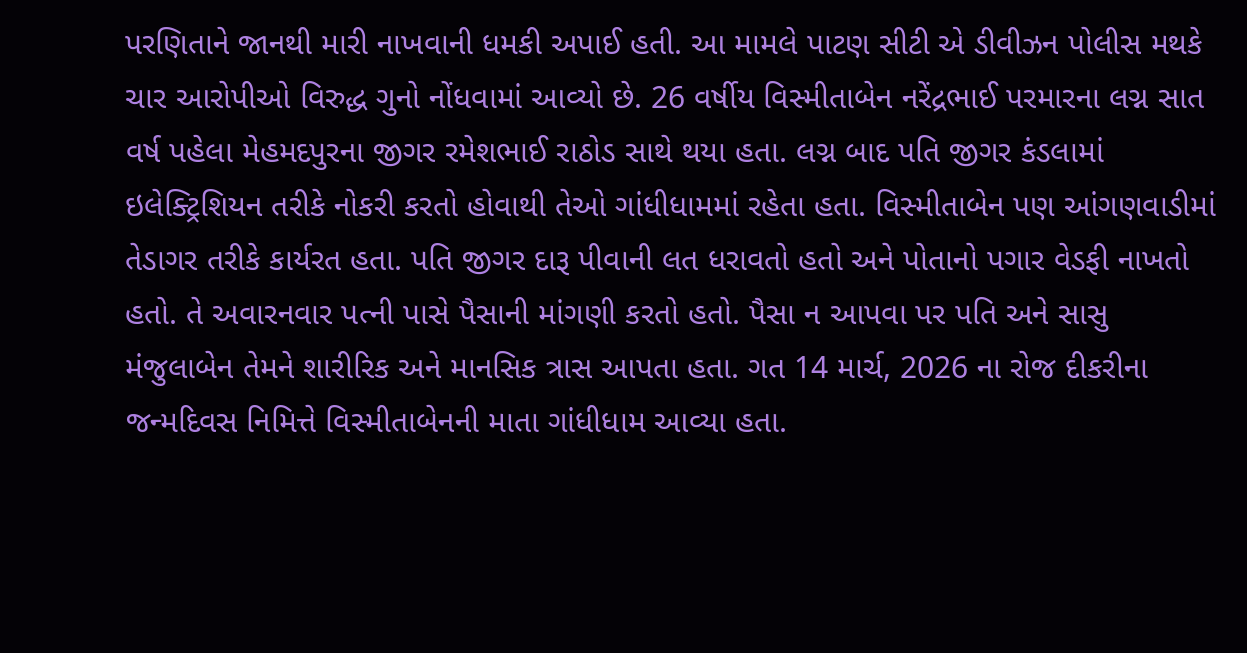પરણિતાને જાનથી મારી નાખવાની ધમકી અપાઈ હતી. આ મામલે પાટણ સીટી એ ડીવીઝન પોલીસ મથકે ચાર આરોપીઓ વિરુદ્ધ ગુનો નોંધવામાં આવ્યો છે. 26 વર્ષીય વિસ્મીતાબેન નરેંદ્રભાઈ પરમારના લગ્ન સાત વર્ષ પહેલા મેહમદપુરના જીગર રમેશભાઈ રાઠોડ સાથે થયા હતા. લગ્ન બાદ પતિ જીગર કંડલામાં ઇલેક્ટ્રિશિયન તરીકે નોકરી કરતો હોવાથી તેઓ ગાંધીધામમાં રહેતા હતા. વિસ્મીતાબેન પણ આંગણવાડીમાં તેડાગર તરીકે કાર્યરત હતા. પતિ જીગર દારૂ પીવાની લત ધરાવતો હતો અને પોતાનો પગાર વેડફી નાખતો હતો. તે અવારનવાર પત્ની પાસે પૈસાની માંગણી કરતો હતો. પૈસા ન આપવા પર પતિ અને સાસુ મંજુલાબેન તેમને શારીરિક અને માનસિક ત્રાસ આપતા હતા. ગત 14 માર્ચ, 2026 ના રોજ દીકરીના જન્મદિવસ નિમિત્તે વિસ્મીતાબેનની માતા ગાંધીધામ આવ્યા હતા.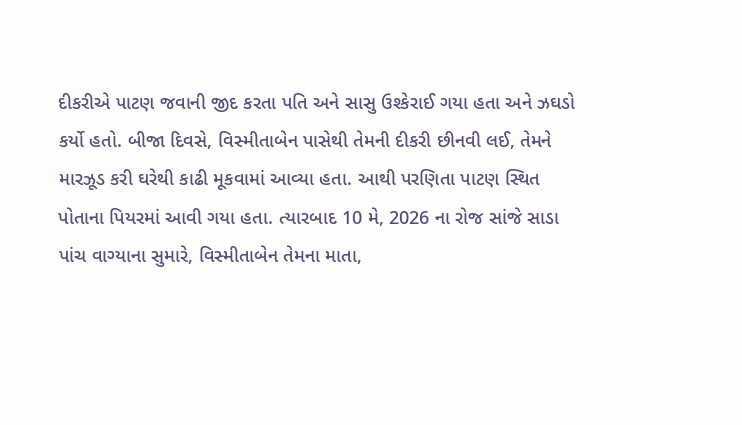દીકરીએ પાટણ જવાની જીદ કરતા પતિ અને સાસુ ઉશ્કેરાઈ ગયા હતા અને ઝઘડો કર્યો હતો. બીજા દિવસે, વિસ્મીતાબેન પાસેથી તેમની દીકરી છીનવી લઈ, તેમને મારઝૂડ કરી ઘરેથી કાઢી મૂકવામાં આવ્યા હતા. આથી પરણિતા પાટણ સ્થિત પોતાના પિયરમાં આવી ગયા હતા. ત્યારબાદ 10 મે, 2026 ના રોજ સાંજે સાડા પાંચ વાગ્યાના સુમારે, વિસ્મીતાબેન તેમના માતા,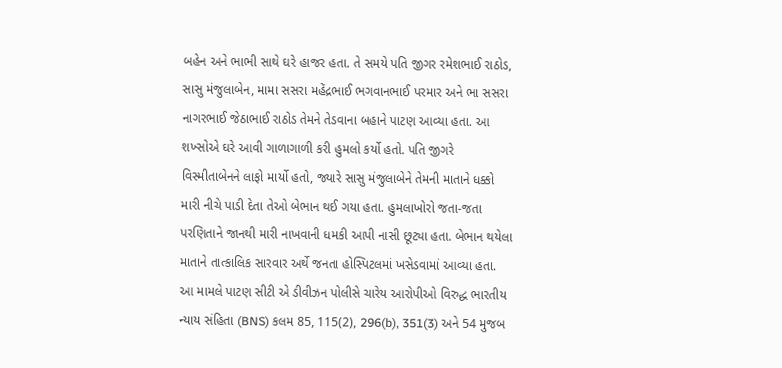બહેન અને ભાભી સાથે ઘરે હાજર હતા. તે સમયે પતિ જીગર રમેશભાઈ રાઠોડ, સાસુ મંજુલાબેન, મામા સસરા મહેંદ્રભાઈ ભગવાનભાઈ પરમાર અને ભા સસરા નાગરભાઈ જેઠાભાઈ રાઠોડ તેમને તેડવાના બહાને પાટણ આવ્યા હતા. આ શખ્સોએ ઘરે આવી ગાળાગાળી કરી હુમલો કર્યો હતો. પતિ જીગરે વિસ્મીતાબેનને લાફો માર્યો હતો, જ્યારે સાસુ મંજુલાબેને તેમની માતાને ધક્કો મારી નીચે પાડી દેતા તેઓ બેભાન થઈ ગયા હતા. હુમલાખોરો જતા-જતા પરણિતાને જાનથી મારી નાખવાની ધમકી આપી નાસી છૂટ્યા હતા. બેભાન થયેલા માતાને તાત્કાલિક સારવાર અર્થે જનતા હોસ્પિટલમાં ખસેડવામાં આવ્યા હતા. આ મામલે પાટણ સીટી એ ડીવીઝન પોલીસે ચારેય આરોપીઓ વિરુદ્ધ ભારતીય ન્યાય સંહિતા (BNS) કલમ 85, 115(2), 296(b), 351(3) અને 54 મુજબ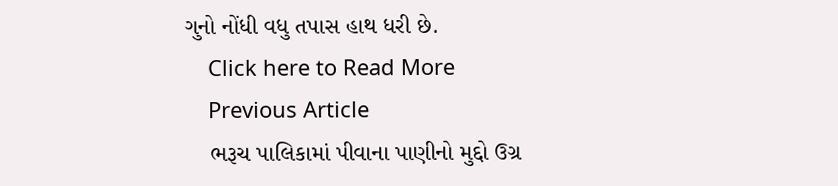ગુનો નોંધી વધુ તપાસ હાથ ધરી છે.
    Click here to Read More
    Previous Article
    ભરૂચ પાલિકામાં પીવાના પાણીનો મુદ્દો ઉગ્ર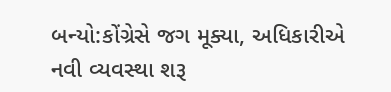બન્યો:કોંગ્રેસે જગ મૂક્યા, અધિકારીએ નવી વ્યવસ્થા શરૂ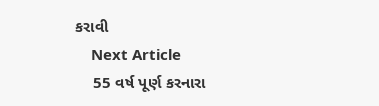કરાવી
    Next Article
    55 વર્ષ પૂર્ણ કરનારા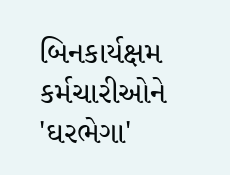બિનકાર્યક્ષમ કર્મચારીઓને 'ઘરભેગા'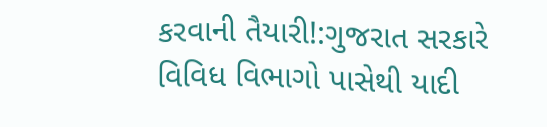કરવાની તૈયારી!:ગુજરાત સરકારે વિવિધ વિભાગો પાસેથી યાદી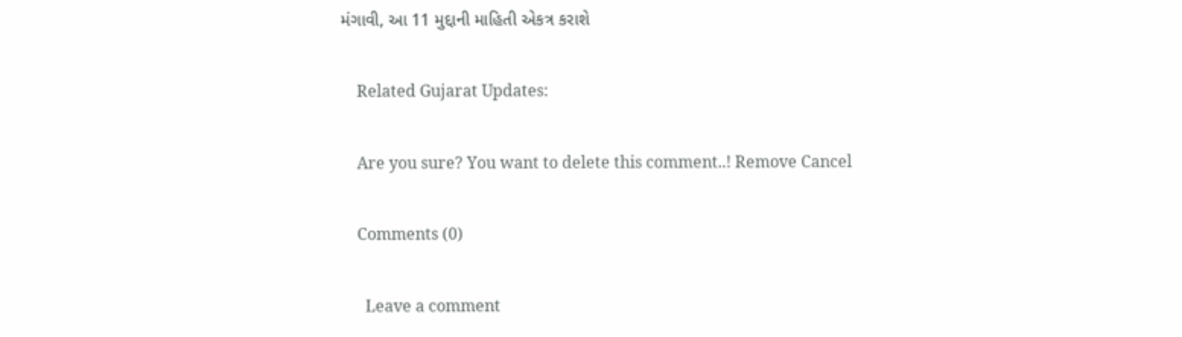મંગાવી, આ 11 મુદ્દાની માહિતી એકત્ર કરાશે

    Related Gujarat Updates:

    Are you sure? You want to delete this comment..! Remove Cancel

    Comments (0)

      Leave a comment